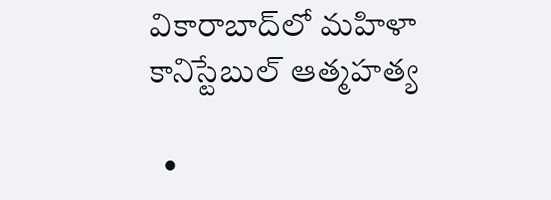వికారాబాద్‌లో మహిళా కానిస్టేబుల్ ఆత్మహత్య

  •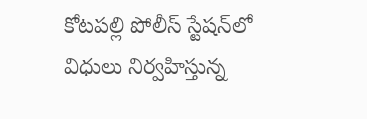కోటపల్లి పోలీస్ స్టేషన్‌లో విధులు నిర్వహిస్తున్న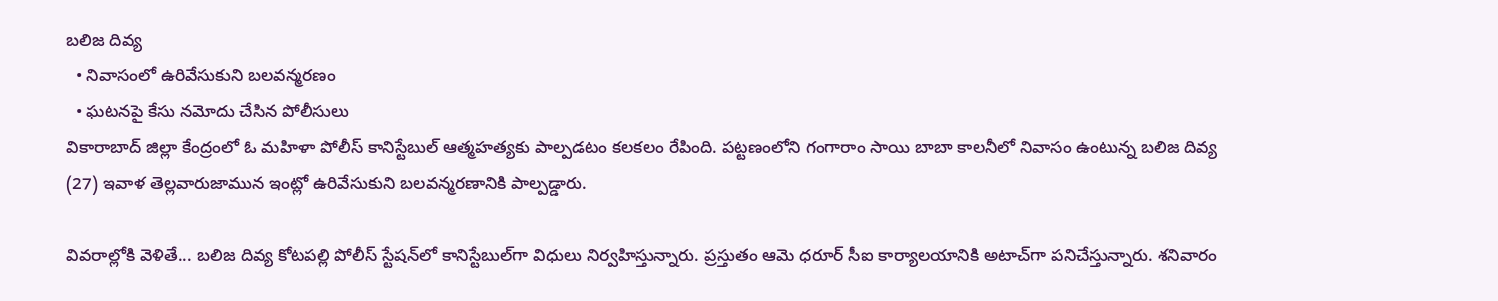బలిజ దివ్య
  • నివాసంలో ఉరివేసుకుని బలవన్మరణం
  • ఘటనపై కేసు నమోదు చేసిన పోలీసులు
వికారాబాద్ జిల్లా కేంద్రంలో ఓ మహిళా పోలీస్ కానిస్టేబుల్ ఆత్మహత్యకు పాల్పడటం కలకలం రేపింది. పట్టణంలోని గంగారాం సాయి బాబా కాలనీలో నివాసం ఉంటున్న బలిజ దివ్య (27) ఇవాళ‌ తెల్లవారుజామున ఇంట్లో ఉరివేసుకుని బలవన్మరణానికి పాల్పడ్డారు.

వివరాల్లోకి వెళితే... బలిజ దివ్య కోటపల్లి పోలీస్ స్టేషన్‌లో కానిస్టేబుల్‌గా విధులు నిర్వహిస్తున్నారు. ప్రస్తుతం ఆమె ధరూర్ సీఐ కార్యాలయానికి అటాచ్‌గా పనిచేస్తున్నారు. శనివారం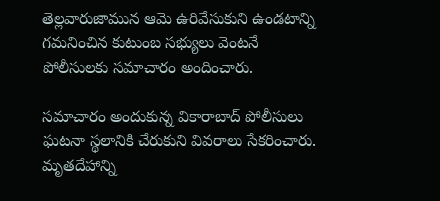తెల్లవారుజామున ఆమె ఉరివేసుకుని ఉండటాన్ని గమనించిన కుటుంబ సభ్యులు వెంటనే పోలీసులకు సమాచారం అందించారు.

సమాచారం అందుకున్న వికారాబాద్ పోలీసులు ఘటనా స్థలానికి చేరుకుని వివరాలు సేకరించారు. మృతదేహాన్ని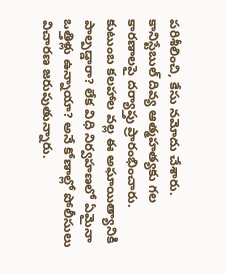పరిశీలించి, కేసు నమోదు చేశారు. కానిస్టేబుల్ దివ్య ఆత్మహత్యకు గల కారణాలపై దర్యాప్తు ప్రారంభించారు. కుటుంబ కలహాల వల్ల ఈ అఘాయిత్యానికి పాల్పడ్డారా? లేక విధి నిర్వహణలో ఏమైనా ఒత్తిళ్లు ఉన్నాయా? అనే కోణాల్లో పోలీసులు విచారణ జరుపుతున్నారు.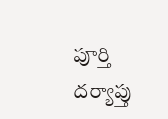పూర్తి దర్యాప్తు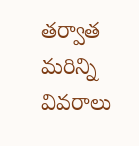తర్వాత మరిన్ని వివరాలు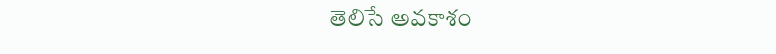తెలిసే అవకాశం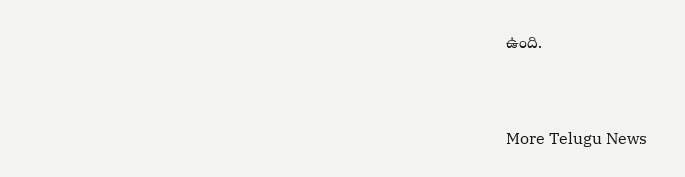ఉంది.


More Telugu News